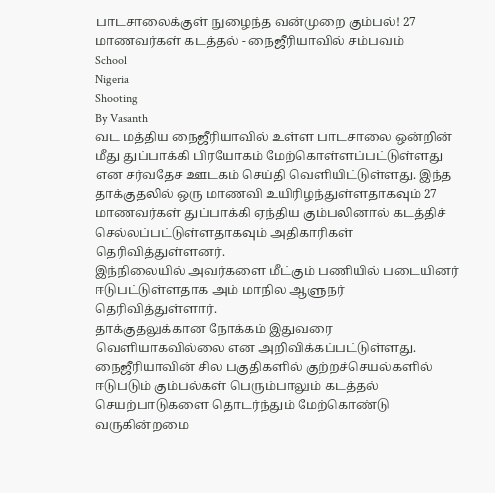பாடசாலைக்குள் நுழைந்த வன்முறை கும்பல்! 27 மாணவர்கள் கடத்தல் - நைஜீரியாவில் சம்பவம்
School
Nigeria
Shooting
By Vasanth
வட மத்திய நைஜீரியாவில் உள்ள பாடசாலை ஒன்றின் மீது துப்பாக்கி பிரயோகம் மேற்கொள்ளப்பட்டுள்ளது என சர்வதேச ஊடகம் செய்தி வெளியிட்டுள்ளது. இந்த தாக்குதலில் ஒரு மாணவி உயிரிழந்துள்ளதாகவும் 27 மாணவர்கள் துப்பாக்கி ஏந்திய கும்பலினால் கடத்திச் செல்லப்பட்டுள்ளதாகவும் அதிகாரிகள் தெரிவித்துள்ளனர்.
இந்நிலையில் அவர்களை மீட்கும் பணியில் படையினர் ஈடுபட்டுள்ளதாக அம் மாநில ஆளுநர் தெரிவித்துள்ளார்.
தாக்குதலுக்கான நோக்கம் இதுவரை வெளியாகவில்லை என அறிவிக்கப்பட்டுள்ளது.
நைஜீரியாவின் சில பகுதிகளில் குற்றச்செயல்களில் ஈடுபடும் கும்பல்கள் பெரும்பாலும் கடத்தல் செயற்பாடுகளை தொடர்ந்தும் மேற்கொண்டு வருகின்றமை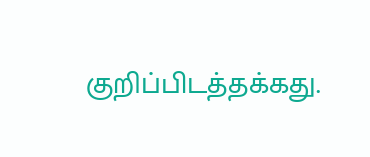குறிப்பிடத்தக்கது.